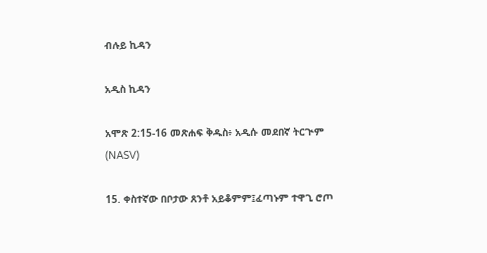ብሉይ ኪዳን

አዲስ ኪዳን

አሞጽ 2:15-16 መጽሐፍ ቅዱስ፥ አዲሱ መደበኛ ትርጒም (NASV)

15. ቀስተኛው በቦታው ጸንቶ አይቆምም፤ፈጣኑም ተዋጊ ሮጦ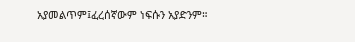አያመልጥም፤ፈረሰኛውም ነፍሱን አያድንም።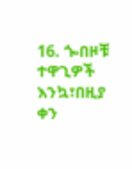16. ጐበዞቹ ተዋጊዎች እንኳ፣በዚያ ቀን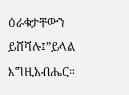ዕራቁታቸውን ይሸሻሉ፤”ይላል እግዚአብሔር።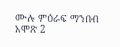ሙሉ ምዕራፍ ማንበብ አሞጽ 2